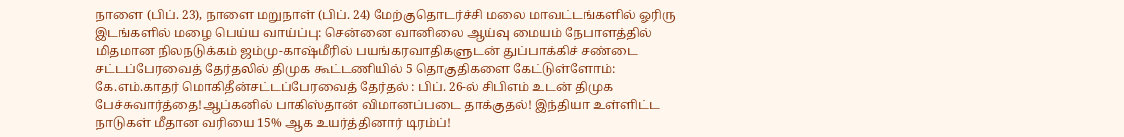நாளை (பிப். 23), நாளை மறுநாள் (பிப். 24) மேற்குதொடர்ச்சி மலை மாவட்டங்களில் ஓரிரு இடங்களில் மழை பெய்ய வாய்ப்பு: சென்னை வானிலை ஆய்வு மையம் நேபாளத்தில் மிதமான நிலநடுக்கம் ஜம்மு-காஷ்மீரில் பயங்கரவாதிகளுடன் துப்பாக்கிச் சண்டை சட்டப்பேரவைத் தேர்தலில் திமுக கூட்டணியில் 5 தொகுதிகளை கேட்டுள்ளோம்: கே.எம்.காதர் மொகிதீன்சட்டப்பேரவைத் தேர்தல் : பிப். 26-ல் சிபிஎம் உடன் திமுக பேச்சுவார்த்தை!ஆப்கனில் பாகிஸ்தான் விமானப்படை தாக்குதல்! இந்தியா உள்ளிட்ட நாடுகள் மீதான வரியை 15% ஆக உயர்த்தினார் டிரம்ப்!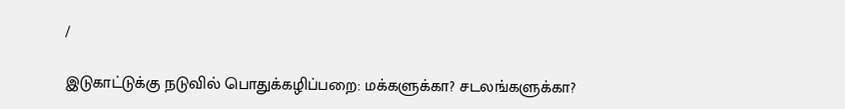/

இடுகாட்டுக்கு நடுவில் பொதுக்கழிப்பறை: மக்களுக்கா? சடலங்களுக்கா?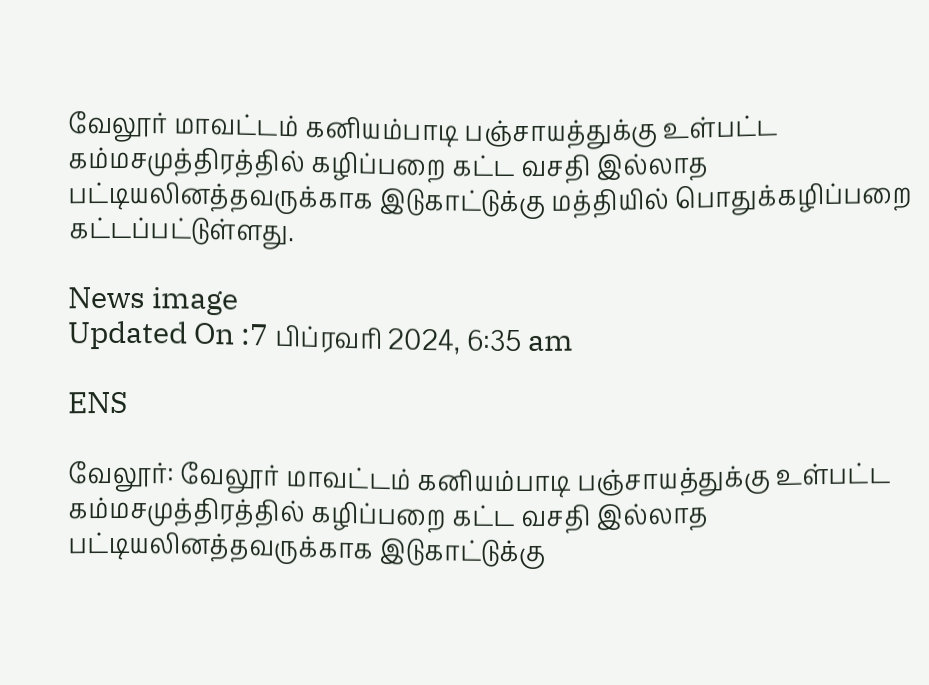வேலூர் மாவட்டம் கனியம்பாடி பஞ்சாயத்துக்கு உள்பட்ட கம்மசமுத்திரத்தில் கழிப்பறை கட்ட வசதி இல்லாத பட்டியலினத்தவருக்காக இடுகாட்டுக்கு மத்தியில் பொதுக்கழிப்பறை கட்டப்பட்டுள்ளது.

News image
Updated On :7 பிப்ரவரி 2024, 6:35 am

ENS

வேலூர்: வேலூர் மாவட்டம் கனியம்பாடி பஞ்சாயத்துக்கு உள்பட்ட கம்மசமுத்திரத்தில் கழிப்பறை கட்ட வசதி இல்லாத பட்டியலினத்தவருக்காக இடுகாட்டுக்கு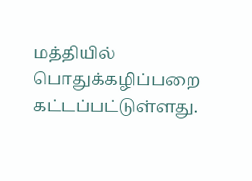மத்தியில் பொதுக்கழிப்பறை கட்டப்பட்டுள்ளது.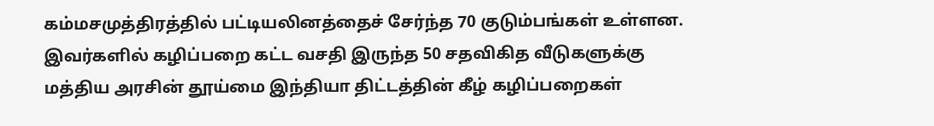கம்மசமுத்திரத்தில் பட்டியலினத்தைச் சேர்ந்த 70 குடும்பங்கள் உள்ளன. இவர்களில் கழிப்பறை கட்ட வசதி இருந்த 50 சதவிகித வீடுகளுக்கு மத்திய அரசின் தூய்மை இந்தியா திட்டத்தின் கீழ் கழிப்பறைகள்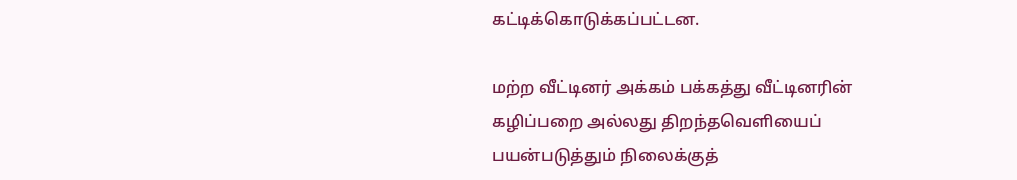கட்டிக்கொடுக்கப்பட்டன.

மற்ற வீட்டினர் அக்கம் பக்கத்து வீட்டினரின் கழிப்பறை அல்லது திறந்தவெளியைப் பயன்படுத்தும் நிலைக்குத்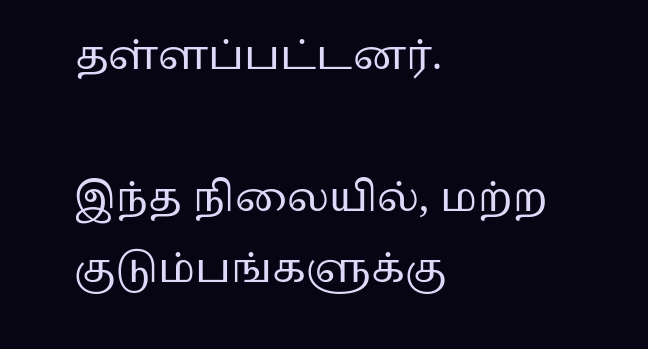தள்ளப்பட்டனர்.

இந்த நிலையில், மற்ற குடும்பங்களுக்கு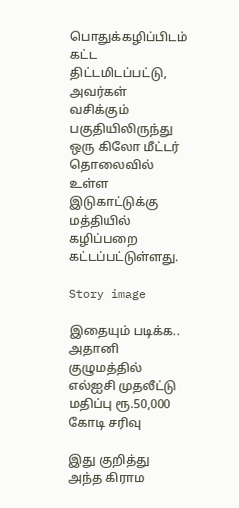பொதுக்கழிப்பிடம் கட்ட திட்டமிடப்பட்டு, அவர்கள் வசிக்கும் பகுதியிலிருந்து ஒரு கிலோ மீட்டர் தொலைவில் உள்ள இடுகாட்டுக்கு மத்தியில் கழிப்பறை கட்டப்பட்டுள்ளது.

Story image

இதையும் படிக்க.. அதானி குழுமத்தில் எல்ஐசி முதலீட்டு மதிப்பு ரூ.50,000 கோடி சரிவு

இது குறித்து அந்த கிராம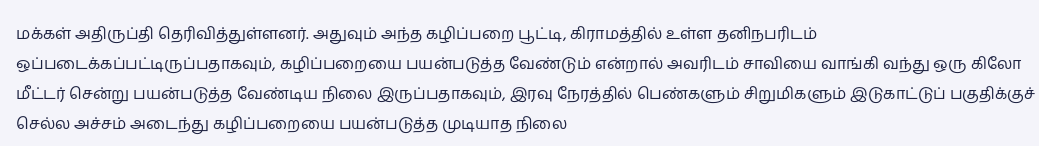மக்கள் அதிருப்தி தெரிவித்துள்ளனர். அதுவும் அந்த கழிப்பறை பூட்டி, கிராமத்தில் உள்ள தனிநபரிடம் ஒப்படைக்கப்பட்டிருப்பதாகவும், கழிப்பறையை பயன்படுத்த வேண்டும் என்றால் அவரிடம் சாவியை வாங்கி வந்து ஒரு கிலோ மீட்டர் சென்று பயன்படுத்த வேண்டிய நிலை இருப்பதாகவும், இரவு நேரத்தில் பெண்களும் சிறுமிகளும் இடுகாட்டுப் பகுதிக்குச் செல்ல அச்சம் அடைந்து கழிப்பறையை பயன்படுத்த முடியாத நிலை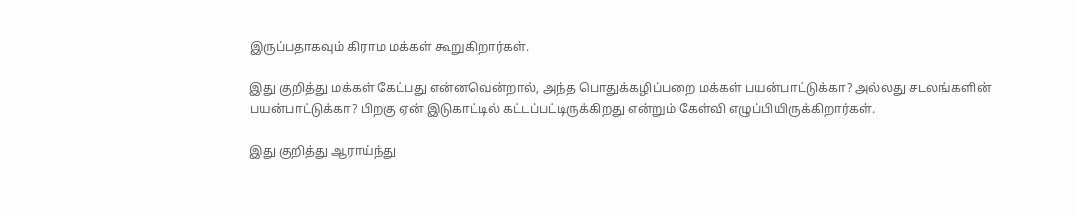இருப்பதாகவும் கிராம மக்கள் கூறுகிறார்கள்.

இது குறித்து மக்கள் கேட்பது என்னவென்றால், அந்த பொதுக்கழிப்பறை மக்கள் பயன்பாட்டுக்கா? அல்லது சடலங்களின் பயன்பாட்டுக்கா? பிறகு ஏன் இடுகாட்டில் கட்டப்பட்டிருக்கிறது என்றும் கேள்வி எழுப்பியிருக்கிறார்கள்.

இது குறித்து ஆராய்ந்து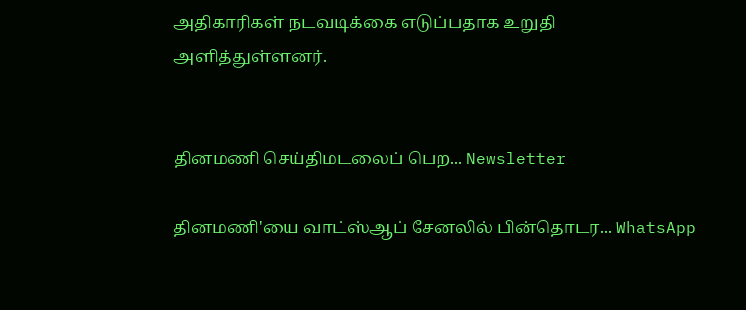அதிகாரிகள் நடவடிக்கை எடுப்பதாக உறுதி அளித்துள்ளனர்.


தினமணி செய்திமடலைப் பெற... Newsletter

தினமணி'யை வாட்ஸ்ஆப் சேனலில் பின்தொடர... WhatsApp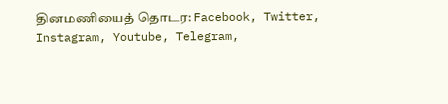தினமணியைத் தொடர: Facebook, Twitter, Instagram, Youtube, Telegram,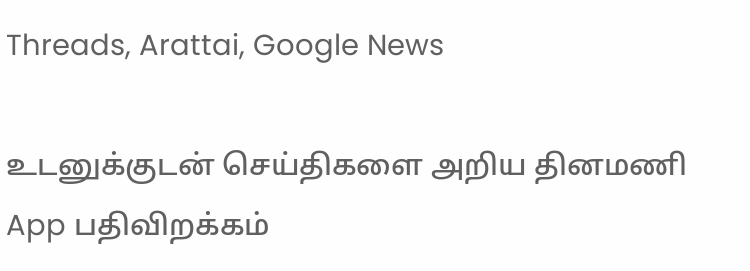Threads, Arattai, Google News

உடனுக்குடன் செய்திகளை அறிய தினமணி App பதிவிறக்கம்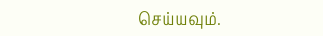செய்யவும்.